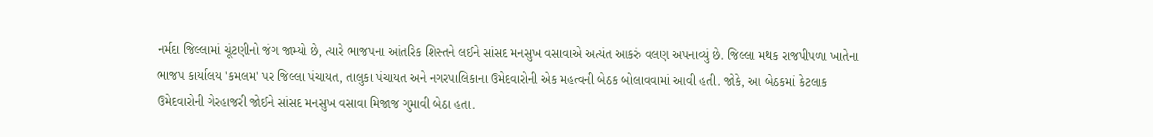નર્મદા જિલ્લામાં ચૂંટણીનો જંગ જામ્યો છે, ત્યારે ભાજપના આંતરિક શિસ્તને લઈને સાંસદ મનસુખ વસાવાએ અત્યંત આકરું વલણ અપનાવ્યું છે. જિલ્લા મથક રાજપીપળા ખાતેના ભાજપ કાર્યાલય 'કમલમ' પર જિલ્લા પંચાયત, તાલુકા પંચાયત અને નગરપાલિકાના ઉમેદવારોની એક મહત્વની બેઠક બોલાવવામાં આવી હતી. જોકે, આ બેઠકમાં કેટલાક ઉમેદવારોની ગેરહાજરી જોઈને સાંસદ મનસુખ વસાવા મિજાજ ગુમાવી બેઠા હતા.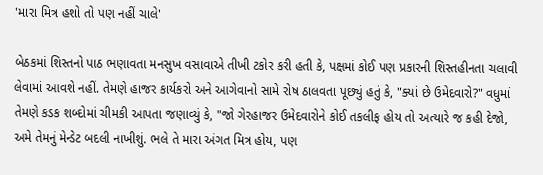'મારા મિત્ર હશો તો પણ નહીં ચાલે'

બેઠકમાં શિસ્તનો પાઠ ભણાવતા મનસુખ વસાવાએ તીખી ટકોર કરી હતી કે, પક્ષમાં કોઈ પણ પ્રકારની શિસ્તહીનતા ચલાવી લેવામાં આવશે નહીં. તેમણે હાજર કાર્યકરો અને આગેવાનો સામે રોષ ઠાલવતા પૂછ્યું હતું કે, "ક્યાં છે ઉમેદવારો?" વધુમાં તેમણે કડક શબ્દોમાં ચીમકી આપતા જણાવ્યું કે, "જો ગેરહાજર ઉમેદવારોને કોઈ તકલીફ હોય તો અત્યારે જ કહી દેજો, અમે તેમનું મેન્ડેટ બદલી નાખીશું. ભલે તે મારા અંગત મિત્ર હોય, પણ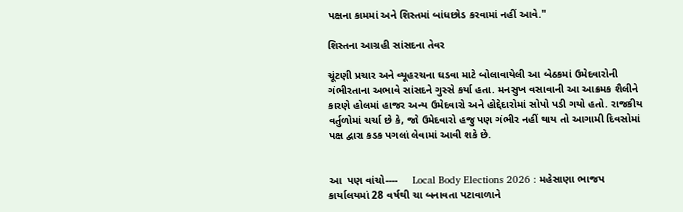પક્ષના કામમાં અને શિસ્તમાં બાંધછોડ કરવામાં નહીં આવે."

શિસ્તના આગ્રહી સાંસદના તેવર

ચૂંટણી પ્રચાર અને વ્યૂહરચના ઘડવા માટે બોલાવાયેલી આ બેઠકમાં ઉમેદવારોની ગંભીરતાના અભાવે સાંસદને ગુસ્સે કર્યા હતા. મનસુખ વસાવાની આ આક્રમક શૈલીને કારણે હોલમાં હાજર અન્ય ઉમેદવારો અને હોદ્દેદારોમાં સોપો પડી ગયો હતો. રાજકીય વર્તુળોમાં ચર્ચા છે કે, જો ઉમેદવારો હજુ પણ ગંભીર નહીં થાય તો આગામી દિવસોમાં પક્ષ દ્વારા કડક પગલાં લેવામાં આવી શકે છે.


આ  પણ વાંચો----     Local Body Elections 2026 : મહેસાણા ભાજપ કાર્યાલયમાં 28 વર્ષથી ચા બનાવતા પટાવાળાને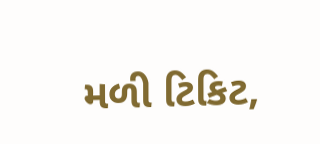મળી ટિકિટ,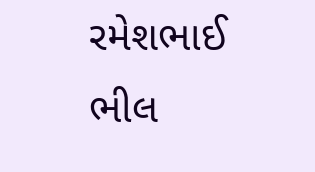રમેશભાઈ ભીલ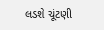લડશે ચૂંટણી